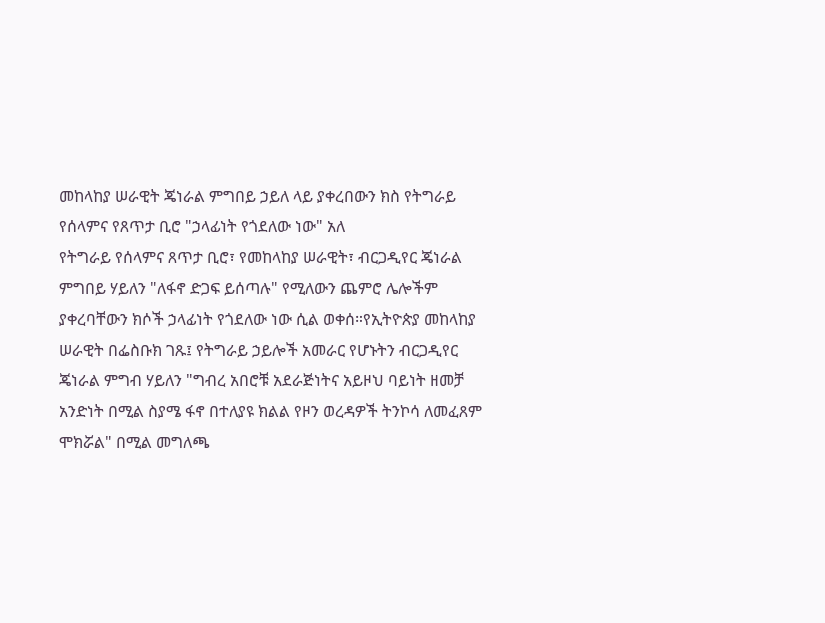መከላከያ ሠራዊት ጄነራል ምግበይ ኃይለ ላይ ያቀረበውን ክስ የትግራይ የሰላምና የጸጥታ ቢሮ "ኃላፊነት የጎደለው ነው" አለ
የትግራይ የሰላምና ጸጥታ ቢሮ፣ የመከላከያ ሠራዊት፣ ብርጋዲየር ጄነራል ምግበይ ሃይለን "ለፋኖ ድጋፍ ይሰጣሉ" የሚለውን ጨምሮ ሌሎችም ያቀረባቸውን ክሶች ኃላፊነት የጎደለው ነው ሲል ወቀሰ።የኢትዮጵያ መከላከያ ሠራዊት በፌስቡክ ገጹ፤ የትግራይ ኃይሎች አመራር የሆኑትን ብርጋዲየር ጄነራል ምግብ ሃይለን "ግብረ አበሮቹ አደራጅነትና አይዞህ ባይነት ዘመቻ አንድነት በሚል ስያሜ ፋኖ በተለያዩ ክልል የዞን ወረዳዎች ትንኮሳ ለመፈጸም ሞክሯል" በሚል መግለጫ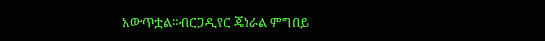አውጥቷል።ብርጋዲየር ጄነራል ምግበይ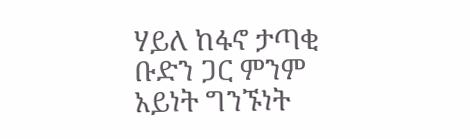ሃይለ ከፋኖ ታጣቂ ቡድን ጋር ምንም አይነት ግንኙነት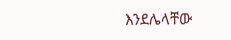እንደሌላቸው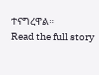ተናግረዋል።
Read the full story